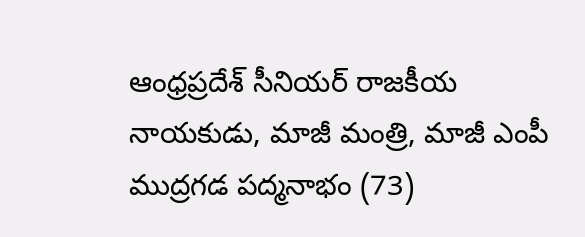ఆంధ్రప్రదేశ్ సీనియర్ రాజకీయ నాయకుడు, మాజీ మంత్రి, మాజీ ఎంపీ ముద్రగడ పద్మనాభం (73)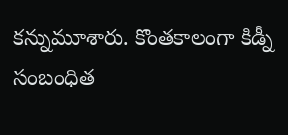కన్నుమూశారు. కొంతకాలంగా కిడ్నీ సంబంధిత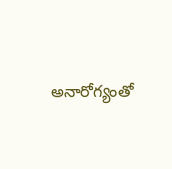అనారోగ్యంతో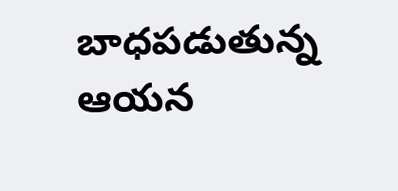బాధపడుతున్న ఆయన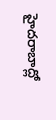హైదరాబాద్లో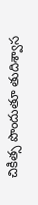చికిత్స పొందుతూ తుదిశ్వాస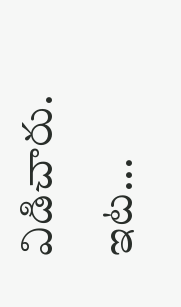విడిచారు. ఇట...